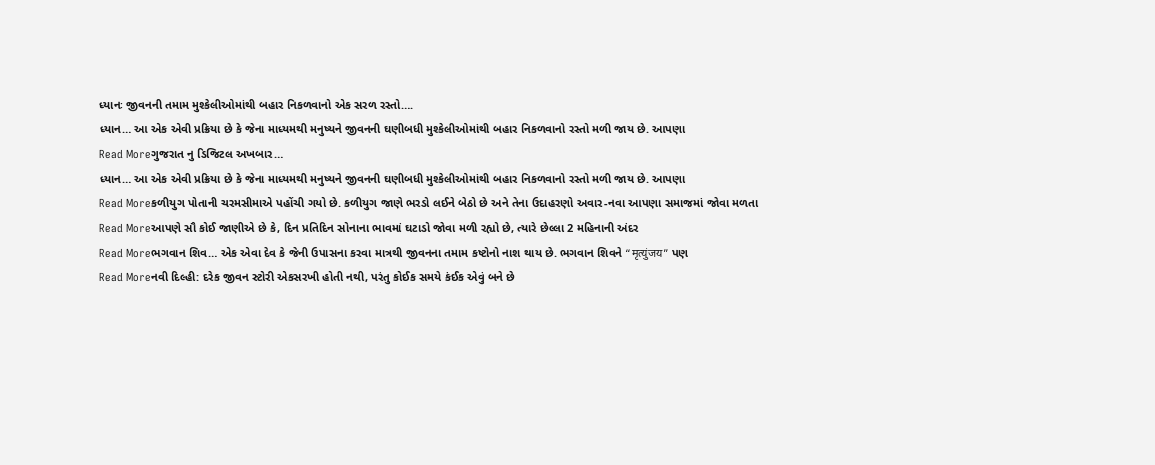ધ્યાનઃ જીવનની તમામ મુશ્કેલીઓમાંથી બહાર નિકળવાનો એક સરળ રસ્તો….
ધ્યાન… આ એક એવી પ્રક્રિયા છે કે જેના માધ્યમથી મનુષ્યને જીવનની ઘણીબધી મુશ્કેલીઓમાંથી બહાર નિકળવાનો રસ્તો મળી જાય છે. આપણા
Read Moreગુજરાત નુ ડિજિટલ અખબાર…
ધ્યાન… આ એક એવી પ્રક્રિયા છે કે જેના માધ્યમથી મનુષ્યને જીવનની ઘણીબધી મુશ્કેલીઓમાંથી બહાર નિકળવાનો રસ્તો મળી જાય છે. આપણા
Read Moreકળીયુગ પોતાની ચરમસીમાએ પહોંચી ગયો છે. કળીયુગ જાણે ભરડો લઈને બેઠો છે અને તેના ઉદાહરણો અવાર-નવા આપણા સમાજમાં જોવા મળતા
Read Moreઆપણે સૌ કોઈ જાણીએ છે કે, દિન પ્રતિદિન સોનાના ભાવમાં ઘટાડો જોવા મળી રહ્યો છે, ત્યારે છેલ્લા 2 મહિનાની અંદર
Read Moreભગવાન શિવ… એક એવા દેવ કે જેની ઉપાસના કરવા માત્રથી જીવનના તમામ કષ્ટોનો નાશ થાય છે. ભગવાન શિવને “मृत्युंजय” પણ
Read Moreનવી દિલ્હી: દરેક જીવન સ્ટોરી એકસરખી હોતી નથી, પરંતુ કોઈક સમયે કંઈક એવું બને છે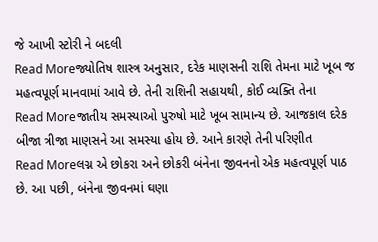જે આખી સ્ટોરી ને બદલી
Read Moreજ્યોતિષ શાસ્ત્ર અનુસાર, દરેક માણસની રાશિ તેમના માટે ખૂબ જ મહત્વપૂર્ણ માનવામાં આવે છે. તેની રાશિની સહાયથી, કોઈ વ્યક્તિ તેના
Read Moreજાતીય સમસ્યાઓ પુરુષો માટે ખૂબ સામાન્ય છે. આજકાલ દરેક બીજા ત્રીજા માણસને આ સમસ્યા હોય છે. આને કારણે તેની પરિણીત
Read Moreલગ્ન એ છોકરા અને છોકરી બંનેના જીવનનો એક મહત્વપૂર્ણ પાઠ છે. આ પછી, બંનેના જીવનમાં ઘણા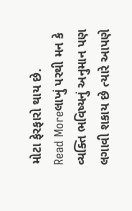મોટા ફેરફારો થાય છે.
Read Moreલાખું પરથી મન કે વ્યક્તિ ભવિષ્યનું અનુમાન પણ લગાવી શકાય છે ત્યારે આપણે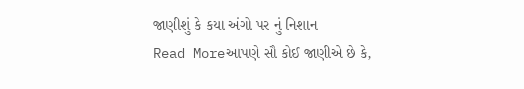જાણીશું કે કયા અંગો પર નું નિશાન
Read Moreઆપણે સૌ કોઈ જાણીએ છે કે,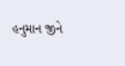હનુમાન જીને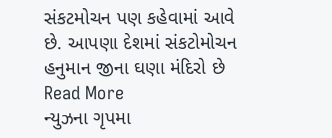સંકટમોચન પણ કહેવામાં આવે છે. આપણા દેશમાં સંકટોમોચન હનુમાન જીના ઘણા મંદિરો છે
Read More
ન્યુઝના ગૃપમા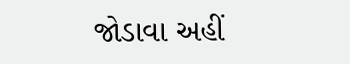જોડાવા અહીં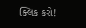ક્લિક કરો!